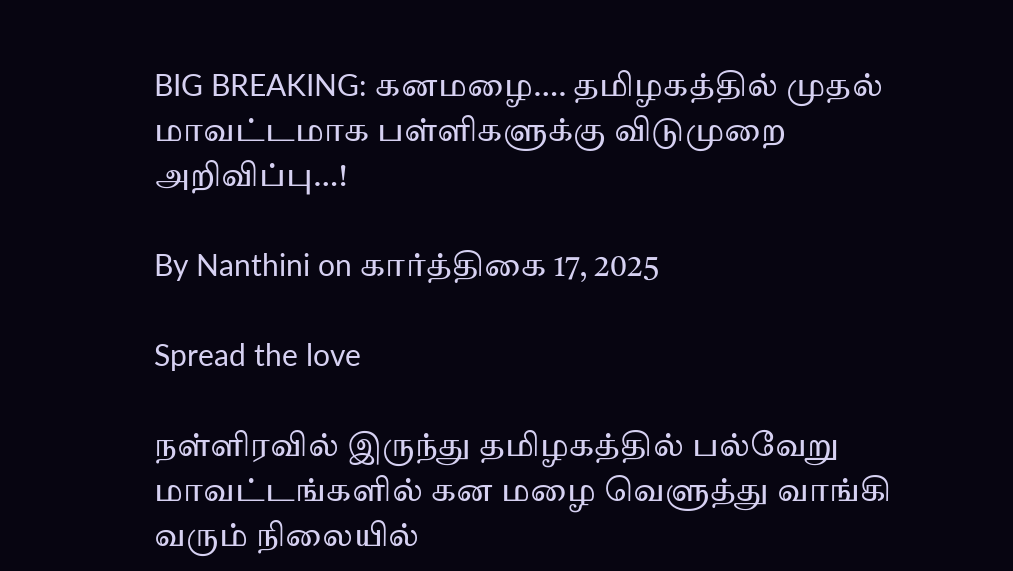BIG BREAKING: கனமழை…. தமிழகத்தில் முதல் மாவட்டமாக பள்ளிகளுக்கு விடுமுறை அறிவிப்பு…!

By Nanthini on கார்த்திகை 17, 2025

Spread the love

நள்ளிரவில் இருந்து தமிழகத்தில் பல்வேறு மாவட்டங்களில் கன மழை வெளுத்து வாங்கி வரும் நிலையில்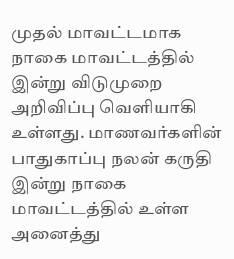முதல் மாவட்டமாக நாகை மாவட்டத்தில் இன்று விடுமுறை அறிவிப்பு வெளியாகி உள்ளது. மாணவர்களின் பாதுகாப்பு நலன் கருதி இன்று நாகை மாவட்டத்தில் உள்ள அனைத்து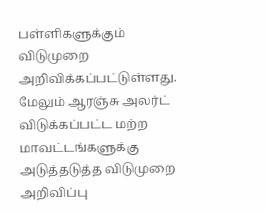பள்ளிகளுக்கும் விடுமுறை அறிவிக்கப்பட்டுள்ளது. மேலும் ஆரஞ்சு அலர்ட் விடுக்கப்பட்ட மற்ற மாவட்டங்களுக்கு அடுத்தடுத்த விடுமுறை அறிவிப்பு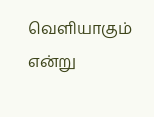வெளியாகும் என்று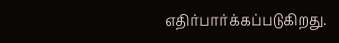எதிர்பார்க்கப்படுகிறது.